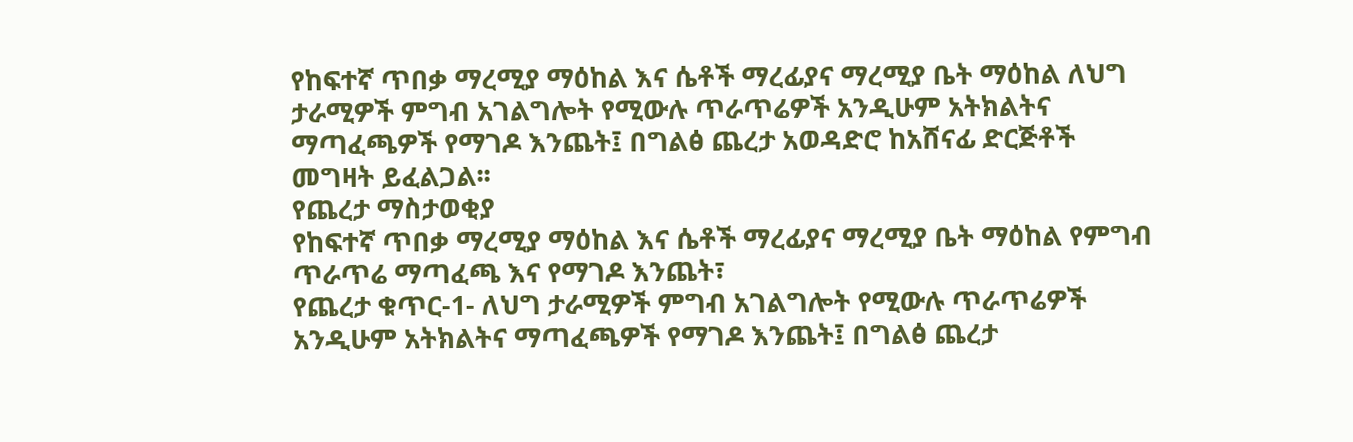የከፍተኛ ጥበቃ ማረሚያ ማዕከል እና ሴቶች ማረፊያና ማረሚያ ቤት ማዕከል ለህግ ታራሚዎች ምግብ አገልግሎት የሚውሉ ጥራጥሬዎች አንዲሁም አትክልትና ማጣፈጫዎች የማገዶ እንጨት፤ በግልፅ ጨረታ አወዳድሮ ከአሸናፊ ድርጅቶች መግዛት ይፈልጋል፡፡
የጨረታ ማስታወቂያ
የከፍተኛ ጥበቃ ማረሚያ ማዕከል እና ሴቶች ማረፊያና ማረሚያ ቤት ማዕከል የምግብ ጥራጥሬ ማጣፈጫ እና የማገዶ እንጨት፣
የጨረታ ቁጥር-1- ለህግ ታራሚዎች ምግብ አገልግሎት የሚውሉ ጥራጥሬዎች አንዲሁም አትክልትና ማጣፈጫዎች የማገዶ እንጨት፤ በግልፅ ጨረታ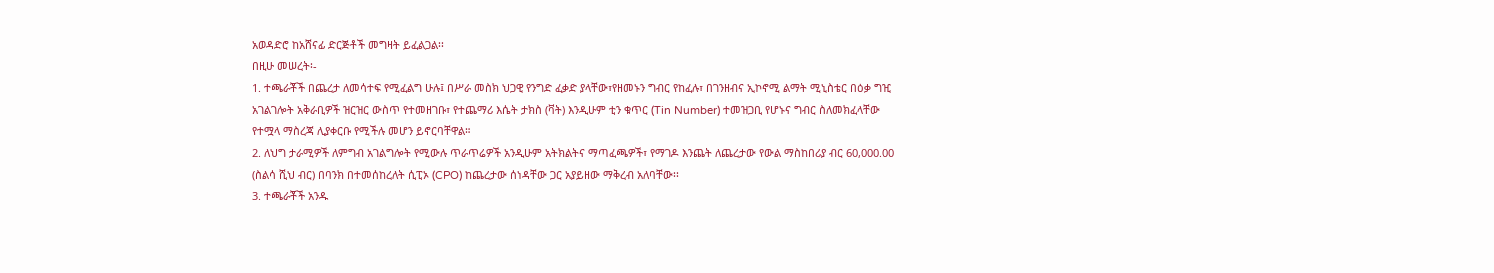አወዳድሮ ከአሸናፊ ድርጅቶች መግዛት ይፈልጋል፡፡
በዚሁ መሠረት፡-
1. ተጫራቾች በጨረታ ለመሳተፍ የሚፈልግ ሁሉ፤ በሥራ መስክ ህጋዊ የንግድ ፈቃድ ያላቸው፣የዘመኑን ግብር የከፈሉ፣ በገንዘብና ኢኮኖሚ ልማት ሚኒስቴር በዕቃ ግዢ አገልገሎት አቅራቢዎች ዝርዝር ውስጥ የተመዘገቡ፣ የተጨማሪ እሴት ታክስ (ቫት) እንዲሁም ቲን ቁጥር (Tin Number) ተመዝጋቢ የሆኑና ግብር ስለመክፈላቸው የተሟላ ማስረጃ ሊያቀርቡ የሚችሉ መሆን ይኖርባቸዋል።
2. ለህግ ታራሚዎች ለምግብ አገልግሎት የሚውሉ ጥራጥሬዎች አንዲሁም አትክልትና ማጣፈጫዎች፣ የማገዶ እንጨት ለጨረታው የውል ማስከበሪያ ብር 60,000.00 (ስልሳ ሺህ ብር) በባንክ በተመሰከረለት ሲፒኦ (CPO) ከጨረታው ሰነዳቸው ጋር አያይዘው ማቅረብ አለባቸው፡፡
3. ተጫራቾች አንዱ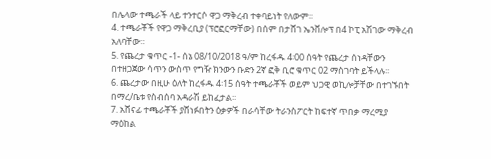በሌላው ተጫራች ላይ ተንተርሶ ዋጋ ማቅረብ ተቀባይነት የለውም፡፡
4. ተጫራቾች የዋጋ ማቅረቢያ (ፕሮፎርማቸው) በሰም በታሸገ ኤንቨሎፕ በ4 ኮፒ አሽገው ማቅረብ አለባቸው።
5. የጨረታ ቁጥር -1- ሰኔ 08/10/2018 ዓ/ም ከረፋዱ 4፡00 ሰዓት የጨረታ ሰነዳቸውን በተዘጋጀው ሳጥን ውስጥ የግዥ ክንውን ቡድን 2ኛ ፎቅ ቢሮ ቁጥር 02 ማስገባት ይችላሉ፡፡
6. ጨረታው በዚሁ ዕለት ከረፋዱ 4፡15 ሰዓት ተጫራቾች ወይም ህጋዊ ወኪሎቻቸው በተገኙበት በማረ/ቤቱ የስብሰባ አዳራሽ ይከፈታል፡፡
7. አሸናፊ ተጫራቾች ያሸነፉበትን ዕቃዎች በራሳቸው ትራንስፖርት ከፍተኛ ጥበቃ ማረሚያ ማዕከል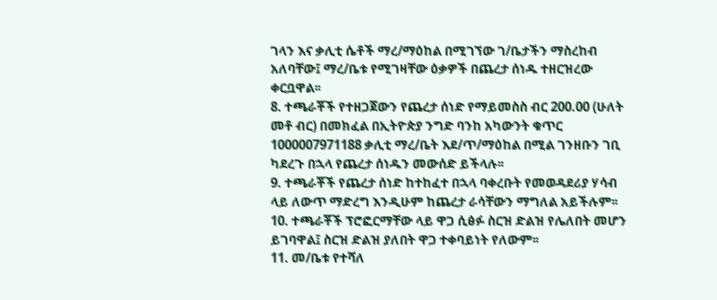ገላን እና ቃሊቲ ሴቶች ማረ/ማዕከል በሚገኘው ገ/ቤታችን ማስረከብ አለባቸው፤ ማረ/ቤቱ የሚገዛቸው ዕቃዎች በጨረታ ሰነዱ ተዘርዝረው ቀርቧዋል፡፡
8. ተጫራቾች የተዘጋጀውን የጨረታ ሰነድ የማይመስስ ብር 200.00 (ሁለት መቶ ብር) በመክፈል በኢትዮጵያ ንግድ ባንከ አካውንት ቁጥር 1000007971188 ቃሊቲ ማረ/ቤት እደ/ጥ/ማዕከል በሚል ገንዘቡን ገቢ ካደረጉ በኋላ የጨረታ ሰነዱን መውሰድ ይችላሉ፡፡
9. ተጫራቾች የጨረታ ሰነድ ከተከፈተ በኋላ ባቀረቡት የመወዳደሪያ ሃሳብ ላይ ለውጥ ማድረግ እንዲሁም ከጨረታ ራሳቸውን ማግለል አይችሉም፡፡
10. ተጫራቾች ፕሮፎርማቸው ላይ ዋጋ ሲፅፉ ስርዝ ድልዝ የሌለበት መሆን ይገባዋል፤ ስርዝ ድልዝ ያለበት ዋጋ ተቀባይነት የለውም፡፡
11. መ/ቤቱ የተሻለ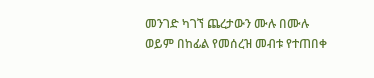መንገድ ካገኘ ጨረታውን ሙሉ በሙሉ ወይም በከፊል የመሰረዝ መብቱ የተጠበቀ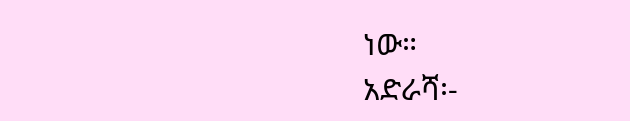ነው።
አድራሻ፡-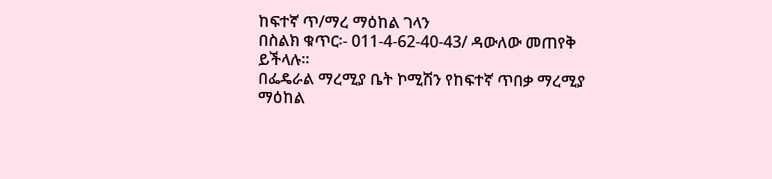ከፍተኛ ጥ/ማረ ማዕከል ገላን
በስልክ ቁጥር፡- 011-4-62-40-43/ ዳውለው መጠየቅ ይችላሉ፡፡
በፌዴራል ማረሚያ ቤት ኮሚሽን የከፍተኛ ጥበቃ ማረሚያ ማዕከል